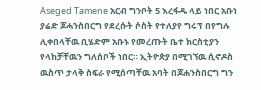Aseged Tamene አርብ ግንቦት 5 እረፋዱ ላይ ነበር አቡነ ያሬድ ጆሓንስበርግ የደረሱት ሶስት የተለያየ ግሩፕ በየግሉ ሊቀበላቸዉ ቢሄድም አቡኑ የመረጡት ቤተ ክርስቲያን የላከቻቸዉን ግለሰቦች ነበር። ኢትዮጵያ በሚገኘዉ ሲኖዶስ ዉስጥ ታላቅ ስፍራ የሚሰጣቸዉ አባት በጆሐንስበርግ ግን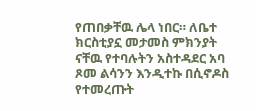የጠበቃቸዉ ሌላ ነበር። ለቤተ ክርስቲያኗ መታመስ ምክንያት ናቸዉ የተባሉትን አስተዳደር አባ ጾመ ልሳንን እንዲተኩ በሲኖዶስ የተመረጡት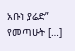አቡነ ያሬድ” የመጣሁት […]